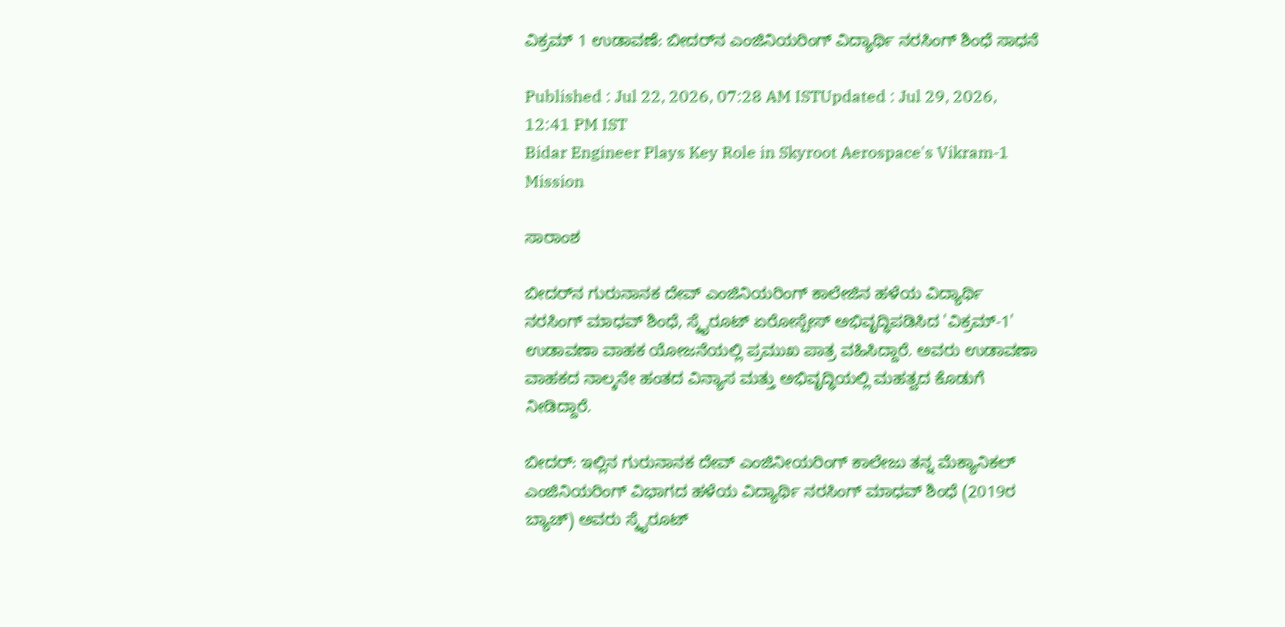ವಿಕ್ರಮ್‌ 1 ಉಡಾವಣೆ: ಬೀದರ್‌ನ ಎಂಜಿನಿಯರಿಂಗ್‌ ವಿದ್ಯಾರ್ಥಿ ನರಸಿಂಗ್‌ ಶಿಂಧೆ ಸಾಧನೆ

Published : Jul 22, 2026, 07:28 AM ISTUpdated : Jul 29, 2026, 12:41 PM IST
Bidar Engineer Plays Key Role in Skyroot Aerospace's Vikram-1 Mission

ಸಾರಾಂಶ

ಬೀದರ್‌ನ ಗುರುನಾನಕ ದೇವ್‌ ಎಂಜಿನಿಯರಿಂಗ್‌ ಕಾಲೇಜಿನ ಹಳೆಯ ವಿದ್ಯಾರ್ಥಿ ನರಸಿಂಗ್‌ ಮಾಧವ್‌ ಶಿಂಧೆ, ಸ್ಕೈರೂಟ್‌ ಏರೋಸ್ಪೇಸ್‌ ಅಭಿವೃದ್ಧಿಪಡಿಸಿದ 'ವಿಕ್ರಮ್-1' ಉಡಾವಣಾ ವಾಹಕ ಯೋಜನೆಯಲ್ಲಿ ಪ್ರಮುಖ ಪಾತ್ರ ವಹಿಸಿದ್ದಾರೆ. ಅವರು ಉಡಾವಣಾ ವಾಹಕದ ನಾಲ್ಕನೇ ಹಂತದ ವಿನ್ಯಾಸ ಮತ್ತು ಅಭಿವೃದ್ಧಿಯಲ್ಲಿ ಮಹತ್ವದ ಕೊಡುಗೆ ನೀಡಿದ್ದಾರೆ.

ಬೀದರ್‌: ಇಲ್ಲಿನ ಗುರುನಾನಕ ದೇವ್‌ ಎಂಜಿನೀಯರಿಂಗ್‌ ಕಾಲೇಜು ತನ್ನ ಮೆಕ್ಯಾನಿಕಲ್‌ ಎಂಜಿನಿಯರಿಂಗ್‌ ವಿಭಾಗದ ಹಳೆಯ ವಿದ್ಯಾರ್ಥಿ ನರಸಿಂಗ್‌ ಮಾಧವ್‌ ಶಿಂಧೆ (2019ರ ಬ್ಯಾಚ್‌) ಅವರು ಸ್ಕೈರೂಟ್‌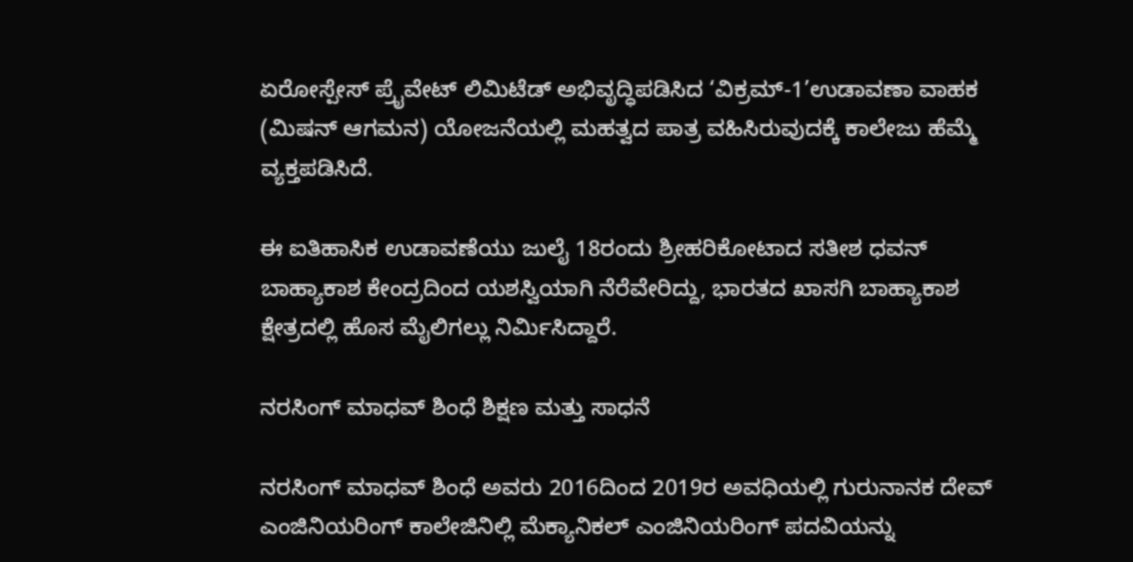ಏರೋಸ್ಪೇಸ್‌ ಪ್ರೈವೇಟ್‌ ಲಿಮಿಟೆಡ್‌ ಅಭಿವೃದ್ಧಿಪಡಿಸಿದ ‘ವಿಕ್ರಮ್-1’ಉಡಾವಣಾ ವಾಹಕ (ಮಿಷನ್‌ ಆಗಮನ) ಯೋಜನೆಯಲ್ಲಿ ಮಹತ್ವದ ಪಾತ್ರ ವಹಿಸಿರುವುದಕ್ಕೆ ಕಾಲೇಜು ಹೆಮ್ಮೆ ವ್ಯಕ್ತಪಡಿಸಿದೆ.

ಈ ಐತಿಹಾಸಿಕ ಉಡಾವಣೆಯು ಜುಲೈ 18ರಂದು ಶ್ರೀಹರಿಕೋಟಾದ ಸತೀಶ ಧವನ್‌ ಬಾಹ್ಯಾಕಾಶ ಕೇಂದ್ರದಿಂದ ಯಶಸ್ವಿಯಾಗಿ ನೆರೆವೇರಿದ್ದು, ಭಾರತದ ಖಾಸಗಿ ಬಾಹ್ಯಾಕಾಶ ಕ್ಷೇತ್ರದಲ್ಲಿ ಹೊಸ ಮೈಲಿಗಲ್ಲು ನಿರ್ಮಿಸಿದ್ದಾರೆ.

ನರಸಿಂಗ್‌ ಮಾಧವ್‌ ಶಿಂಧೆ ಶಿಕ್ಷಣ ಮತ್ತು ಸಾಧನೆ

ನರಸಿಂಗ್‌ ಮಾಧವ್‌ ಶಿಂಧೆ ಅವರು 2016ದಿಂದ 2019ರ ಅವಧಿಯಲ್ಲಿ ಗುರುನಾನಕ ದೇವ್‌ ಎಂಜಿನಿಯರಿಂಗ್‌ ಕಾಲೇಜಿನಿಲ್ಲಿ ಮೆಕ್ಯಾನಿಕಲ್‌ ಎಂಜಿನಿಯರಿಂಗ್‌ ಪದವಿಯನ್ನು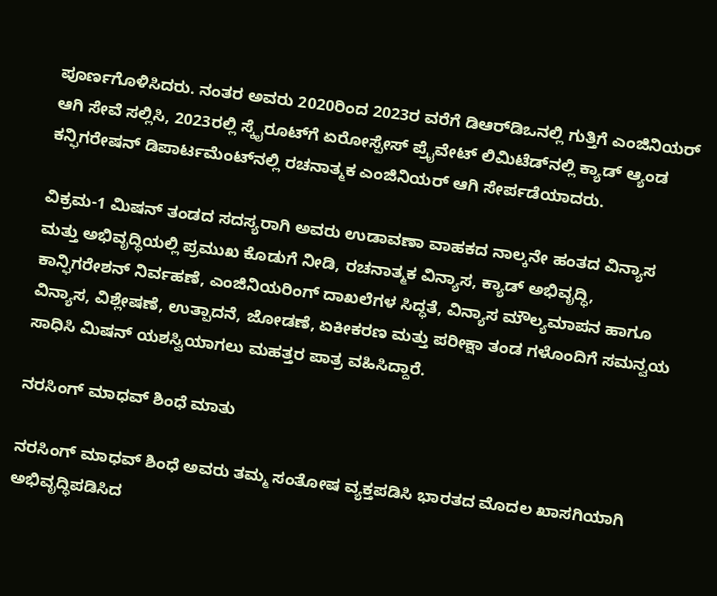ಪೂರ್ಣಗೊಳಿಸಿದರು. ನಂತರ ಅವರು 2020ರಿಂದ 2023ರ ವರೆಗೆ ಡಿಆರ್‌ಡಿಒನಲ್ಲಿ ಗುತ್ತಿಗೆ ಎಂಜಿನಿಯರ್‌ ಆಗಿ ಸೇವೆ ಸಲ್ಲಿಸಿ, 2023ರಲ್ಲಿ ಸ್ಕೈರೂಟ್‌ಗೆ ಏರೋಸ್ಪೇಸ್‌ ಪ್ರೈವೇಟ್‌ ಲಿಮಿಟೆಡ್‌ನಲ್ಲಿ ಕ್ಯಾಡ್‌ ಆ್ಯಂಡ ಕನ್ಫಿಗರೇಷನ್‌ ಡಿಪಾರ್ಟಮೆಂಟ್‌ನಲ್ಲಿ ರಚನಾತ್ಮಕ ಎಂಜಿನಿಯರ್‌ ಆಗಿ ಸೇರ್ಪಡೆಯಾದರು.

ವಿಕ್ರಮ-1 ಮಿಷನ್‌ ತಂಡದ ಸದಸ್ಯರಾಗಿ ಅವರು ಉಡಾವಣಾ ವಾಹಕದ ನಾಲ್ಕನೇ ಹಂತದ ವಿನ್ಯಾಸ ಮತ್ತು ಅಭಿವೃದ್ಧಿಯಲ್ಲಿ ಪ್ರಮುಖ ಕೊಡುಗೆ ನೀಡಿ, ರಚನಾತ್ಮಕ ವಿನ್ಯಾಸ, ಕ್ಯಾಡ್‌ ಅಭಿವೃದ್ಧಿ, ಕಾನ್ಫಿಗರೇಶನ್‌ ನಿರ್ವಹಣೆ, ಎಂಜಿನಿಯರಿಂಗ್‌ ದಾಖಲೆಗಳ ಸಿದ್ಧತೆ, ವಿನ್ಯಾಸ ಮೌಲ್ಯಮಾಪನ ಹಾಗೂ ವಿನ್ಯಾಸ, ವಿಶ್ಲೇಷಣೆ, ಉತ್ಪಾದನೆ, ಜೋಡಣೆ, ಏಕೀಕರಣ ಮತ್ತು ಪರೀಕ್ಷಾ ತಂಡ ಗಳೊಂದಿಗೆ ಸಮನ್ವಯ ಸಾಧಿಸಿ ಮಿಷನ್‌ ಯಶಸ್ವಿಯಾಗಲು ಮಹತ್ತರ ಪಾತ್ರ ವಹಿಸಿದ್ದಾರೆ.

ನರಸಿಂಗ್ ಮಾಧವ್‌ ಶಿಂಧೆ ಮಾತು

ನರಸಿಂಗ್ ಮಾಧವ್‌ ಶಿಂಧೆ ಅವರು ತಮ್ಮ ಸಂತೋಷ ವ್ಯಕ್ತಪಡಿಸಿ ಭಾರತದ ಮೊದಲ ಖಾಸಗಿಯಾಗಿ ಅಭಿವೃದ್ಧಿಪಡಿಸಿದ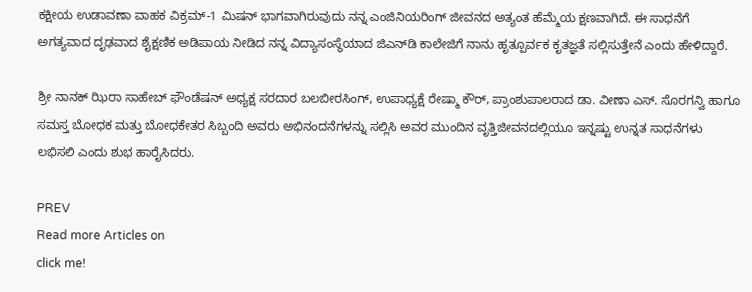ಕಕ್ಷೀಯ ಉಡಾವಣಾ ವಾಹಕ ವಿಕ್ರಮ್‌-1 ಮಿಷನ್ ಭಾಗವಾಗಿರುವುದು ನನ್ನ ಎಂಜಿನಿಯರಿಂಗ್‌ ಜೀವನದ ಅತ್ಯಂತ ಹೆಮ್ಮೆಯ ಕ್ಷಣವಾಗಿದೆ. ಈ ಸಾಧನೆಗೆ ಅಗತ್ಯವಾದ ದೃಢವಾದ ಶೈಕ್ಷಣಿಕ ಅಡಿಪಾಯ ನೀಡಿದ ನನ್ನ ವಿದ್ಯಾಸಂಸ್ಥೆಯಾದ ಜಿಎನ್‌ಡಿ ಕಾಲೇಜಿಗೆ ನಾನು ಹೃತ್ಪೂರ್ವಕ ಕೃತಜ್ಞತೆ ಸಲ್ಲಿಸುತ್ತೇನೆ ಎಂದು ಹೇಳಿದ್ದಾರೆ.

ಶ್ರೀ ನಾನಕ್‌ ಝಿರಾ ಸಾಹೇಬ್‌ ಫೌಂಡೆಷನ್‌ ಅಧ್ಯಕ್ಷ ಸರದಾರ ಬಲಬೀರಸಿಂಗ್‌, ಉಪಾಧ್ಯಕ್ಷೆ ರೇಷ್ಮಾ ಕೌರ್‌, ಪ್ರಾಂಶುಪಾಲರಾದ ಡಾ. ವೀಣಾ ಎಸ್‌. ಸೊರಗನ್ವಿ ಹಾಗೂ ಸಮಸ್ತ ಬೋಧಕ ಮತ್ತು ಬೋಧಕೇತರ ಸಿಬ್ಬಂದಿ ಅವರು ಅಭಿನಂದನೆಗಳನ್ನು ಸಲ್ಲಿಸಿ ಅವರ ಮುಂದಿನ ವೃತ್ತಿಜೀವನದಲ್ಲಿಯೂ ಇನ್ನಷ್ಟು ಉನ್ನತ ಸಾಧನೆಗಳು ಲಭಿಸಲಿ ಎಂದು ಶುಭ ಹಾರೈಸಿದರು.

PREV
Read more Articles on
click me!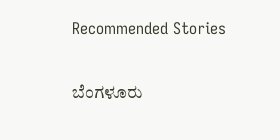Recommended Stories

ಬೆಂಗಳೂರು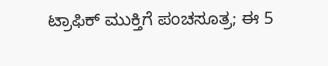ಟ್ರಾಫಿಕ್ ಮುಕ್ತಿಗೆ ಪಂಚಸೂತ್ರ; ಈ 5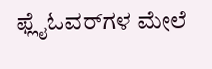ಫ್ಲೈಓವರ್‌ಗಳ ಮೇಲೆ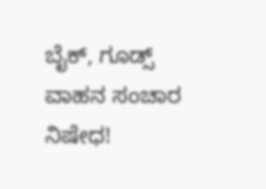ಬೈಕ್, ಗೂಡ್ಸ್ ವಾಹನ ಸಂಚಾರ ನಿಷೇಧ!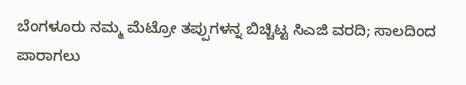ಬೆಂಗಳೂರು ನಮ್ಮ ಮೆಟ್ರೋ ತಪ್ಪುಗಳನ್ನ ಬಿಚ್ಚಿಟ್ಟ ಸಿಎಜಿ ವರದಿ; ಸಾಲದಿಂದ ಪಾರಾಗಲು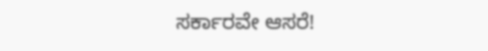ಸರ್ಕಾರವೇ ಆಸರೆ!